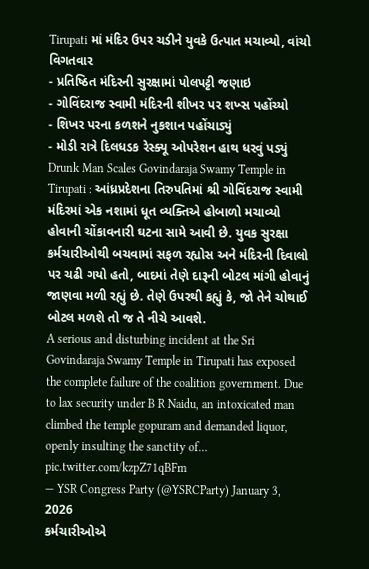Tirupati માં મંદિર ઉપર ચડીને યુવકે ઉત્પાત મચાવ્યો, વાંચો વિગતવાર
- પ્રતિષ્ઠિત મંદિરની સુરક્ષામાં પોલપટ્ટી જણાઇ
- ગોવિંદરાજ સ્વામી મંદિરની શીખર પર શખ્સ પહોંચ્યો
- શિખર પરના કળશને નુકશાન પહોંચાડ્યું
- મોડી રાત્રે દિલધડક રેસ્ક્યૂ ઓપરેશન હાથ ધરવું પડ્યું
Drunk Man Scales Govindaraja Swamy Temple in Tirupati : આંધ્રપ્રદેશના તિરુપતિમાં શ્રી ગોવિંદરાજ સ્વામી મંદિરમાં એક નશામાં ધૂત વ્યક્તિએ હોબાળો મચાવ્યો હોવાની ચોંકાવનારી ઘટના સામે આવી છે. યુવક સુરક્ષા કર્મચારીઓથી બચવામાં સફળ રહ્યોસ અને મંદિરની દિવાલો પર ચઢી ગયો હતો, બાદમાં તેણે દારૂની બોટલ માંગી હોવાનું જાણવા મળી રહ્યું છે. તેણે ઉપરથી કહ્યું કે, જો તેને ચોથાઈ બોટલ મળશે તો જ તે નીચે આવશે.
A serious and disturbing incident at the Sri Govindaraja Swamy Temple in Tirupati has exposed the complete failure of the coalition government. Due to lax security under B R Naidu, an intoxicated man climbed the temple gopuram and demanded liquor, openly insulting the sanctity of… pic.twitter.com/kzpZ71qBFm
— YSR Congress Party (@YSRCParty) January 3, 2026
કર્મચારીઓએ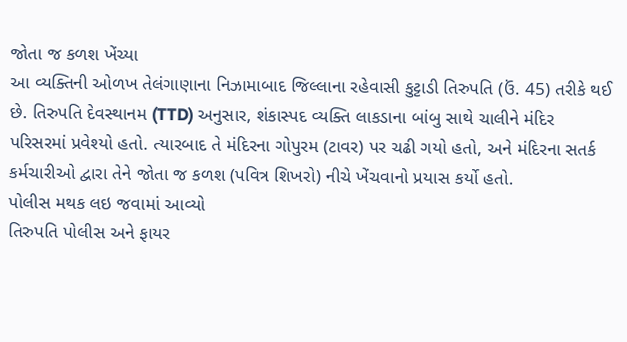જોતા જ કળશ ખેંચ્યા
આ વ્યક્તિની ઓળખ તેલંગાણાના નિઝામાબાદ જિલ્લાના રહેવાસી કુટ્ટાડી તિરુપતિ (ઉં. 45) તરીકે થઈ છે. તિરુપતિ દેવસ્થાનમ (TTD) અનુસાર, શંકાસ્પદ વ્યક્તિ લાકડાના બાંબુ સાથે ચાલીને મંદિર પરિસરમાં પ્રવેશ્યો હતો. ત્યારબાદ તે મંદિરના ગોપુરમ (ટાવર) પર ચઢી ગયો હતો, અને મંદિરના સતર્ક કર્મચારીઓ દ્વારા તેને જોતા જ કળશ (પવિત્ર શિખરો) નીચે ખેંચવાનો પ્રયાસ કર્યો હતો.
પોલીસ મથક લઇ જવામાં આવ્યો
તિરુપતિ પોલીસ અને ફાયર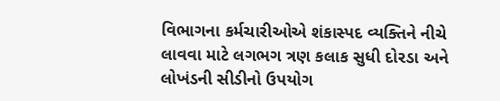વિભાગના કર્મચારીઓએ શંકાસ્પદ વ્યક્તિને નીચે લાવવા માટે લગભગ ત્રણ કલાક સુધી દોરડા અને લોખંડની સીડીનો ઉપયોગ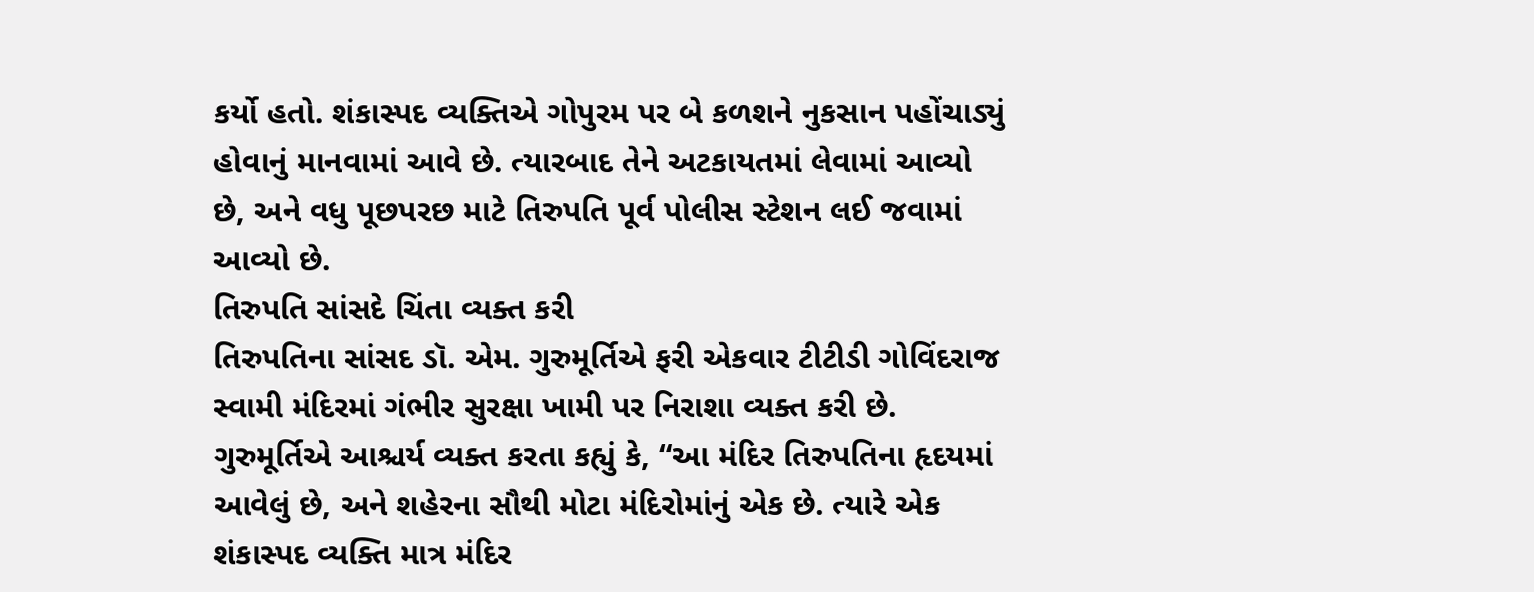કર્યો હતો. શંકાસ્પદ વ્યક્તિએ ગોપુરમ પર બે કળશને નુકસાન પહોંચાડ્યું હોવાનું માનવામાં આવે છે. ત્યારબાદ તેને અટકાયતમાં લેવામાં આવ્યો છે, અને વધુ પૂછપરછ માટે તિરુપતિ પૂર્વ પોલીસ સ્ટેશન લઈ જવામાં આવ્યો છે.
તિરુપતિ સાંસદે ચિંતા વ્યક્ત કરી
તિરુપતિના સાંસદ ડૉ. એમ. ગુરુમૂર્તિએ ફરી એકવાર ટીટીડી ગોવિંદરાજ સ્વામી મંદિરમાં ગંભીર સુરક્ષા ખામી પર નિરાશા વ્યક્ત કરી છે. ગુરુમૂર્તિએ આશ્ચર્ય વ્યક્ત કરતા કહ્યું કે, “આ મંદિર તિરુપતિના હૃદયમાં આવેલું છે, અને શહેરના સૌથી મોટા મંદિરોમાંનું એક છે. ત્યારે એક શંકાસ્પદ વ્યક્તિ માત્ર મંદિર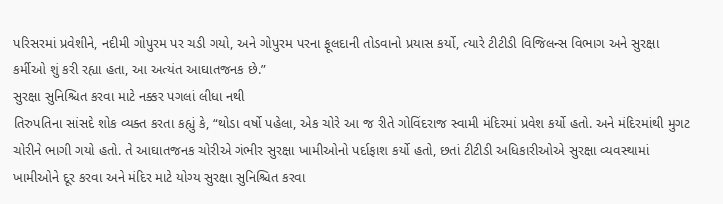પરિસરમાં પ્રવેશીને, નદીમી ગોપુરમ પર ચડી ગયો, અને ગોપુરમ પરના ફૂલદાની તોડવાનો પ્રયાસ કર્યો, ત્યારે ટીટીડી વિજિલન્સ વિભાગ અને સુરક્ષા કર્મીઓ શું કરી રહ્યા હતા, આ અત્યંત આઘાતજનક છે.”
સુરક્ષા સુનિશ્ચિત કરવા માટે નક્કર પગલાં લીધા નથી
તિરુપતિના સાંસદે શોક વ્યક્ત કરતા કહ્યું કે, “થોડા વર્ષો પહેલા, એક ચોરે આ જ રીતે ગોવિંદરાજ સ્વામી મંદિરમાં પ્રવેશ કર્યો હતો. અને મંદિરમાંથી મુગટ ચોરીને ભાગી ગયો હતો. તે આઘાતજનક ચોરીએ ગંભીર સુરક્ષા ખામીઓનો પર્દાફાશ કર્યો હતો, છતાં ટીટીડી અધિકારીઓએ સુરક્ષા વ્યવસ્થામાં ખામીઓને દૂર કરવા અને મંદિર માટે યોગ્ય સુરક્ષા સુનિશ્ચિત કરવા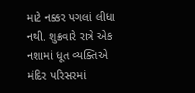માટે નક્કર પગલાં લીધા નથી. શુક્રવારે રાત્રે એક નશામાં ધૂત વ્યક્તિએ મંદિર પરિસરમાં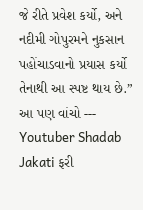જે રીતે પ્રવેશ કર્યો, અને નદીમી ગોપુરમને નુકસાન પહોંચાડવાનો પ્રયાસ કર્યો તેનાથી આ સ્પષ્ટ થાય છે.”
આ પણ વાંચો --- Youtuber Shadab Jakati ફરી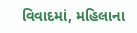વિવાદમાં, મહિલાના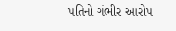પતિનો ગંભીર આરોપ